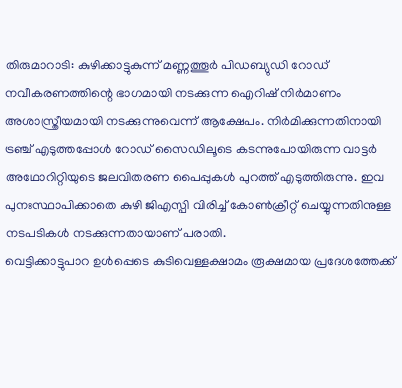തിരുമാറാടി: കുഴിക്കാട്ടുകുന്ന് മണ്ണത്തൂർ പിഡബ്യുഡി റോഡ് നവീകരണത്തിന്റെ ഭാഗമായി നടക്കുന്ന ഐറിഷ് നിർമാണം അശാസ്ത്രീയമായി നടക്കുന്നുവെന്ന് ആക്ഷേപം. നിർമിക്കുന്നതിനായി ട്രഞ്ച് എടുത്തപ്പോൾ റോഡ് സൈഡിലൂടെ കടന്നുപോയിരുന്ന വാട്ടർ അഥോറിറ്റിയുടെ ജലവിതരണ പൈപ്പുകൾ പുറത്ത് എടുത്തിരുന്നു. ഇവ പുനഃസ്ഥാപിക്കാതെ കുഴി ജിഎസ്പി വിരിച്ച് കോൺക്രീറ്റ് ചെയ്യുന്നതിനുള്ള നടപടികൾ നടക്കുന്നതായാണ് പരാതി.
വെട്ടിക്കാട്ടുപാറ ഉൾപ്പെടെ കുടിവെള്ളക്ഷാമം രൂക്ഷമായ പ്രദേശത്തേക്ക്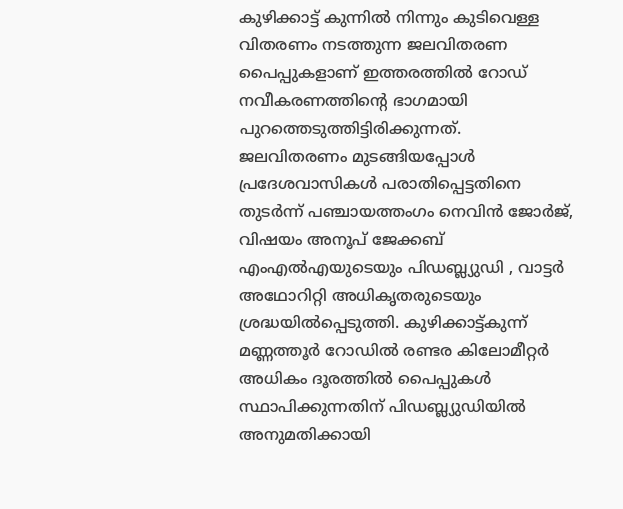കുഴിക്കാട്ട് കുന്നിൽ നിന്നും കുടിവെള്ള വിതരണം നടത്തുന്ന ജലവിതരണ പൈപ്പുകളാണ് ഇത്തരത്തിൽ റോഡ് നവീകരണത്തിന്റെ ഭാഗമായി പുറത്തെടുത്തിട്ടിരിക്കുന്നത്.
ജലവിതരണം മുടങ്ങിയപ്പോൾ പ്രദേശവാസികൾ പരാതിപ്പെട്ടതിനെ തുടർന്ന് പഞ്ചായത്തംഗം നെവിൻ ജോർജ്, വിഷയം അനൂപ് ജേക്കബ് എംഎൽഎയുടെയും പിഡബ്ല്യുഡി , വാട്ടർ അഥോറിറ്റി അധികൃതരുടെയും ശ്രദ്ധയിൽപ്പെടുത്തി. കുഴിക്കാട്ട്കുന്ന് മണ്ണത്തൂർ റോഡിൽ രണ്ടര കിലോമീറ്റർ അധികം ദൂരത്തിൽ പൈപ്പുകൾ സ്ഥാപിക്കുന്നതിന് പിഡബ്ല്യുഡിയിൽ അനുമതിക്കായി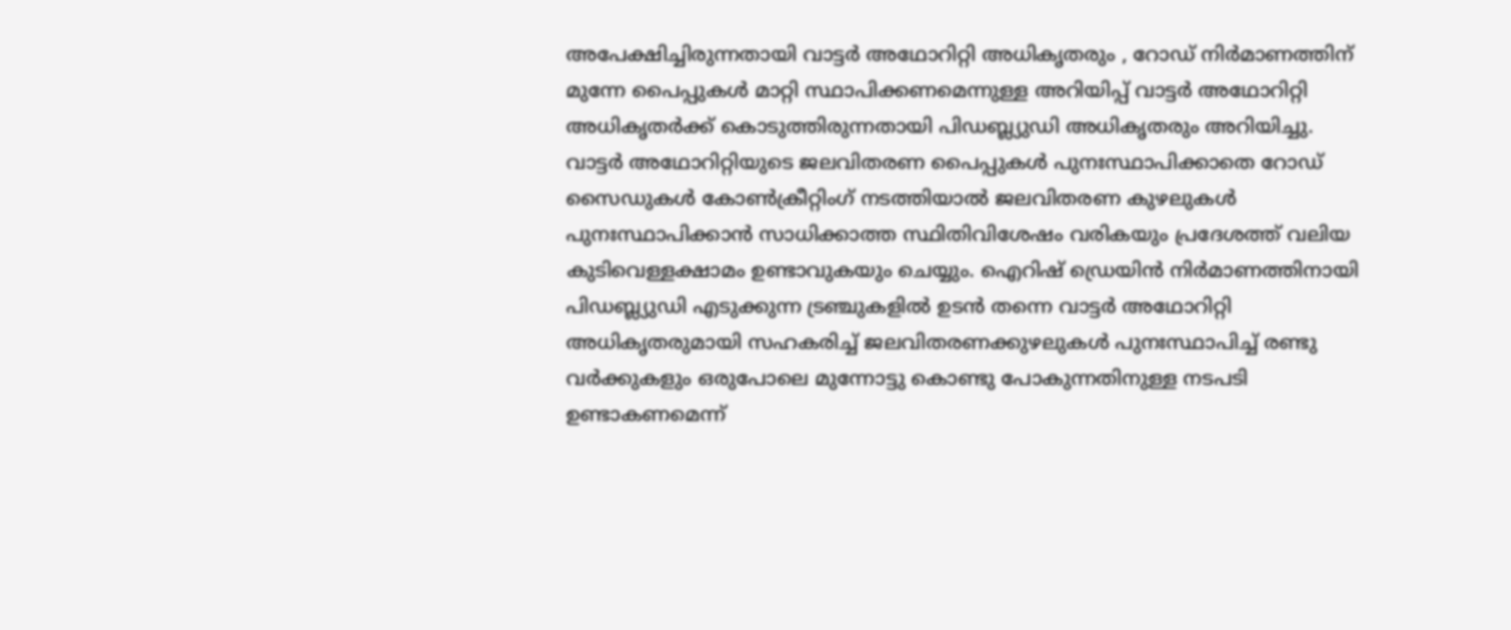അപേക്ഷിച്ചിരുന്നതായി വാട്ടർ അഥോറിറ്റി അധികൃതരും , റോഡ് നിർമാണത്തിന് മുന്നേ പൈപ്പുകൾ മാറ്റി സ്ഥാപിക്കണമെന്നുള്ള അറിയിപ്പ് വാട്ടർ അഥോറിറ്റി അധികൃതർക്ക് കൊടുത്തിരുന്നതായി പിഡബ്ല്യുഡി അധികൃതരും അറിയിച്ചു.
വാട്ടർ അഥോറിറ്റിയുടെ ജലവിതരണ പൈപ്പുകൾ പുനഃസ്ഥാപിക്കാതെ റോഡ് സൈഡുകൾ കോൺക്രീറ്റിംഗ് നടത്തിയാൽ ജലവിതരണ കുഴലുകൾ പുനഃസ്ഥാപിക്കാൻ സാധിക്കാത്ത സ്ഥിതിവിശേഷം വരികയും പ്രദേശത്ത് വലിയ കുടിവെള്ളക്ഷാമം ഉണ്ടാവുകയും ചെയ്യും. ഐറിഷ് ഡ്രെയിൻ നിർമാണത്തിനായി പിഡബ്ല്യുഡി എടുക്കുന്ന ട്രഞ്ചുകളിൽ ഉടൻ തന്നെ വാട്ടർ അഥോറിറ്റി അധികൃതരുമായി സഹകരിച്ച് ജലവിതരണക്കുഴലുകൾ പുനഃസ്ഥാപിച്ച് രണ്ടു വർക്കുകളും ഒരുപോലെ മുന്നോട്ടു കൊണ്ടു പോകുന്നതിനുള്ള നടപടി ഉണ്ടാകണമെന്ന്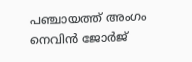പഞ്ചായത്ത് അംഗം നെവിൻ ജോർജ്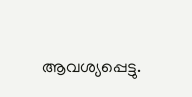ആവശ്യപ്പെട്ടു.